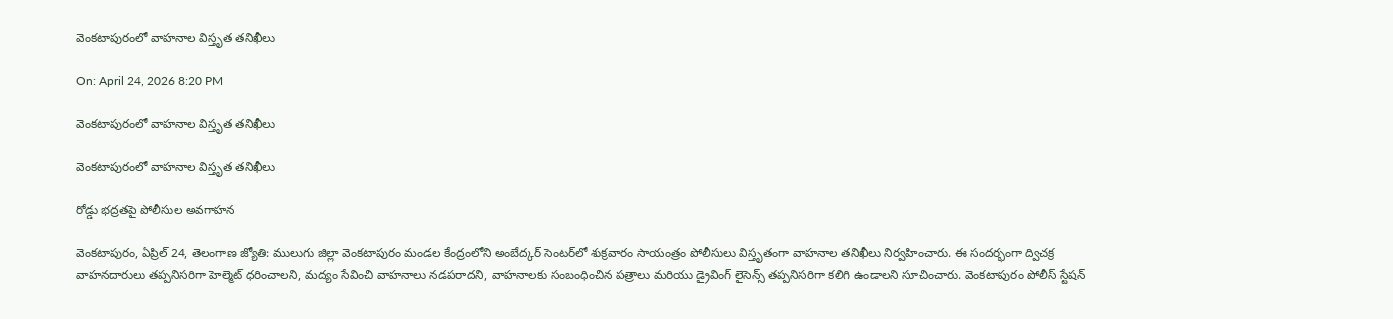వెంకటాపురంలో వాహనాల విస్తృత తనిఖీలు

On: April 24, 2026 8:20 PM

వెంకటాపురంలో వాహనాల విస్తృత తనిఖీలు

వెంకటాపురంలో వాహనాల విస్తృత తనిఖీలు

రోడ్డు భద్రతపై పోలీసుల అవగాహన

వెంకటాపురం, ఏప్రిల్ 24, తెలంగాణ జ్యోతి: ములుగు జిల్లా వెంకటాపురం మండల కేంద్రంలోని అంబేద్కర్ సెంటర్‌లో శుక్రవారం సాయంత్రం పోలీసులు విస్తృతంగా వాహనాల తనిఖీలు నిర్వహించారు. ఈ సందర్భంగా ద్విచక్ర వాహనదారులు తప్పనిసరిగా హెల్మెట్ ధరించాలని, మద్యం సేవించి వాహనాలు నడపరాదని, వాహనాలకు సంబంధించిన పత్రాలు మరియు డ్రైవింగ్ లైసెన్స్ తప్పనిసరిగా కలిగి ఉండాలని సూచించారు. వెంకటాపురం పోలీస్ స్టేషన్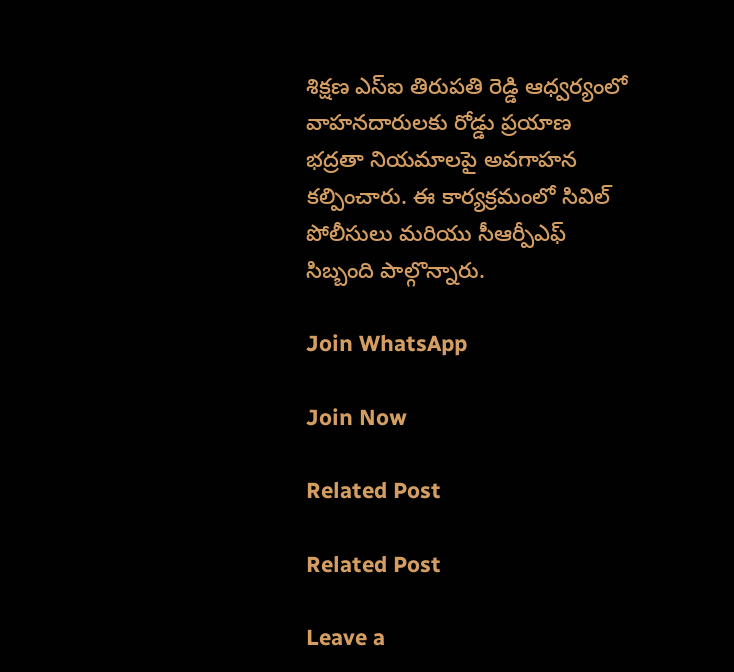శిక్షణ ఎస్ఐ తిరుపతి రెడ్డి ఆధ్వర్యంలో వాహనదారులకు రోడ్డు ప్రయాణ భద్రతా నియమాలపై అవగాహన కల్పించారు. ఈ కార్యక్రమంలో సివిల్ పోలీసులు మరియు సీఆర్పీఎఫ్ సిబ్బంది పాల్గొన్నారు.

Join WhatsApp

Join Now

Related Post

Related Post

Leave a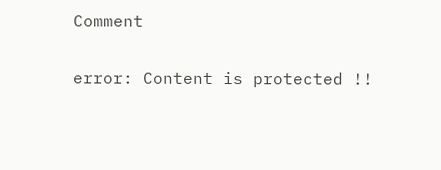Comment

error: Content is protected !!